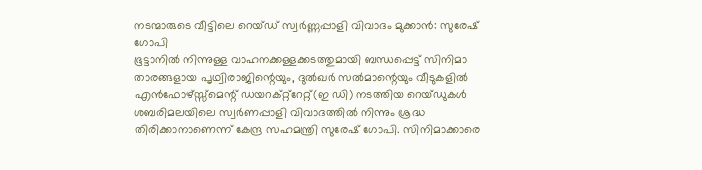നടന്മാരുടെ വീട്ടിലെ റെയ്ഡ് സ്വർണ്ണപ്പാളി വിവാദം മുക്കാൻ: സുരേഷ് ഗോപി
ഭൂട്ടാനിൽ നിന്നുള്ള വാഹനക്കള്ളക്കടത്തുമായി ബന്ധപ്പെട്ട് സിനിമാ താരങ്ങളായ പൃഥ്വിരാജിന്റെയും, ദുൽഖർ സൽമാന്റെയും വീടുകളിൽ എൻഫോഴ്സ്സ്മെന്റ് ഡയറക്റ്റ്റേറ്റ്(ഇ ഡി) നടത്തിയ റെയ്ഡുകൾ ശബരിമലയിലെ സ്വർണപ്പാളി വിവാദത്തിൽ നിന്നും ശ്രദ്ധ തിരിക്കാനാണെന്ന് കേന്ദ്ര സഹമന്ത്രി സുരേഷ് ഗോപി. സിനിമാക്കാരെ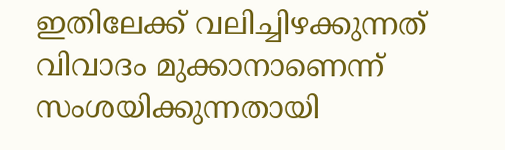ഇതിലേക്ക് വലിച്ചിഴക്കുന്നത് വിവാദം മുക്കാനാണെന്ന് സംശയിക്കുന്നതായി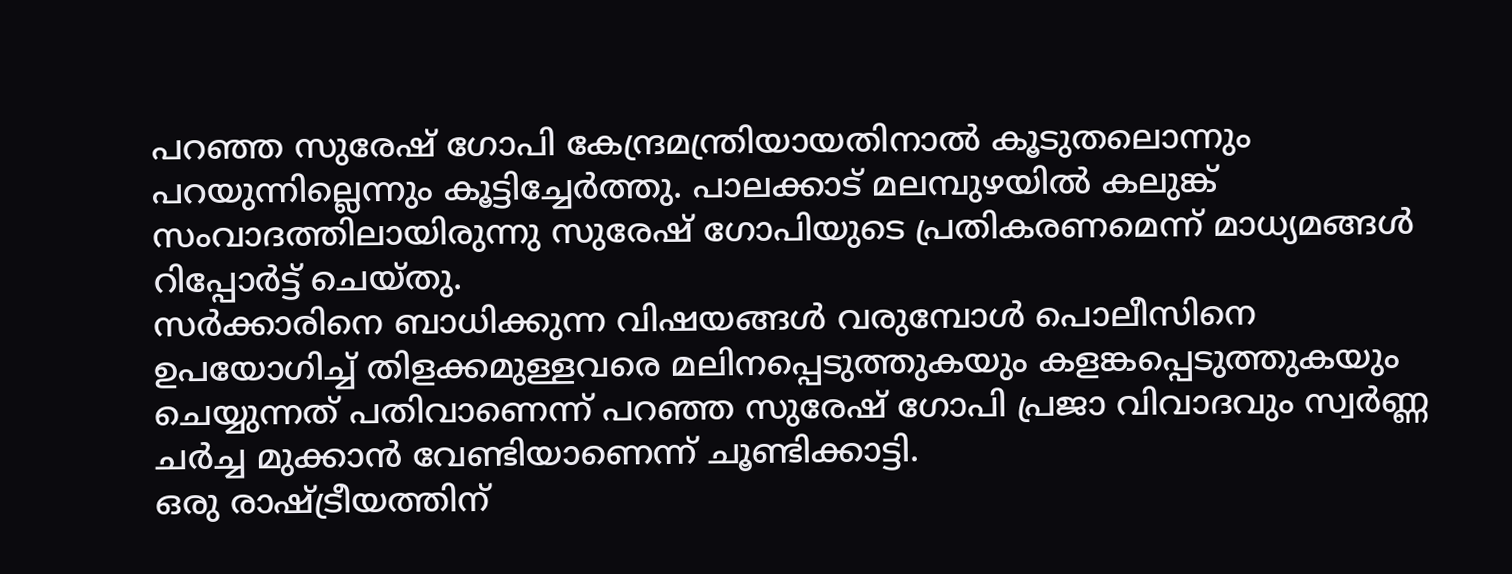പറഞ്ഞ സുരേഷ് ഗോപി കേന്ദ്രമന്ത്രിയായതിനാൽ കൂടുതലൊന്നും പറയുന്നില്ലെന്നും കൂട്ടിച്ചേർത്തു. പാലക്കാട് മലമ്പുഴയിൽ കലുങ്ക് സംവാദത്തിലായിരുന്നു സുരേഷ് ഗോപിയുടെ പ്രതികരണമെന്ന് മാധ്യമങ്ങൾ റിപ്പോർട്ട് ചെയ്തു.
സർക്കാരിനെ ബാധിക്കുന്ന വിഷയങ്ങൾ വരുമ്പോൾ പൊലീസിനെ ഉപയോഗിച്ച് തിളക്കമുള്ളവരെ മലിനപ്പെടുത്തുകയും കളങ്കപ്പെടുത്തുകയും ചെയ്യുന്നത് പതിവാണെന്ന് പറഞ്ഞ സുരേഷ് ഗോപി പ്രജാ വിവാദവും സ്വർണ്ണ ചർച്ച മുക്കാൻ വേണ്ടിയാണെന്ന് ചൂണ്ടിക്കാട്ടി.
ഒരു രാഷ്ട്രീയത്തിന്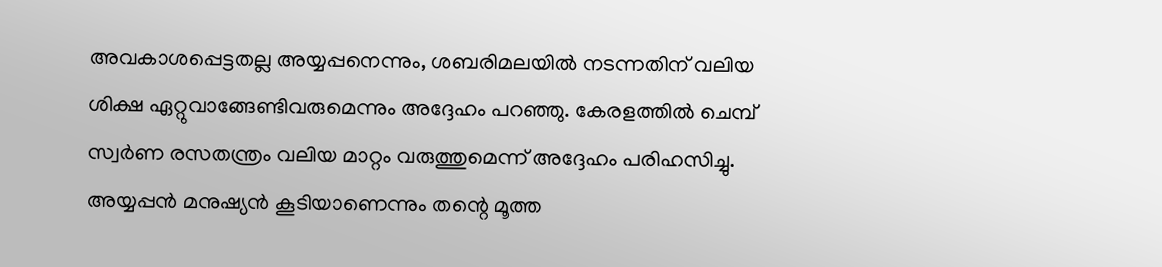അവകാശപ്പെട്ടതല്ല അയ്യപ്പനെന്നും, ശബരിമലയിൽ നടന്നതിന് വലിയ ശിക്ഷ ഏറ്റുവാങ്ങേണ്ടിവരുമെന്നും അദ്ദേഹം പറഞ്ഞു. കേരളത്തിൽ ചെമ്പ് സ്വർണ രസതന്ത്രം വലിയ മാറ്റം വരുത്തുമെന്ന് അദ്ദേഹം പരിഹസിച്ചു. അയ്യപ്പൻ മനുഷ്യൻ കൂടിയാണെന്നും തന്റെ മൂത്ത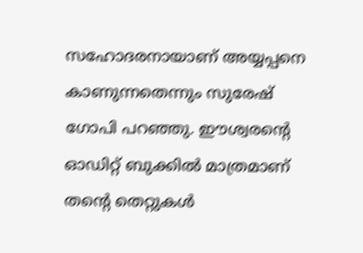സഹോദരനായാണ് അയ്യപ്പനെ കാണുന്നതെന്നും സുരേഷ് ഗോപി പറഞ്ഞു. ഈശ്വരന്റെ ഓഡിറ്റ് ബുക്കിൽ മാത്രമാണ് തന്റെ തെറ്റുകൾ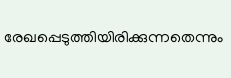രേഖപ്പെടുത്തിയിരിക്കുന്നതെന്നും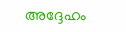അദ്ദേഹം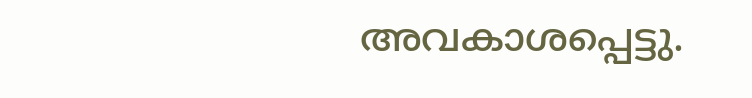അവകാശപ്പെട്ടു.